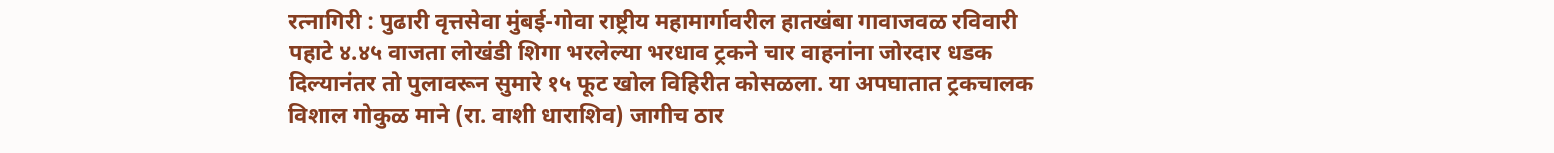रत्नागिरी : पुढारी वृत्तसेवा मुंबई-गोवा राष्ट्रीय महामार्गावरील हातखंबा गावाजवळ रविवारी पहाटे ४.४५ वाजता लोखंडी शिगा भरलेल्या भरधाव ट्रकने चार वाहनांना जोरदार धडक दिल्यानंतर तो पुलावरून सुमारे १५ फूट खोल विहिरीत कोसळला. या अपघातात ट्रकचालक विशाल गोकुळ माने (रा. वाशी धाराशिव) जागीच ठार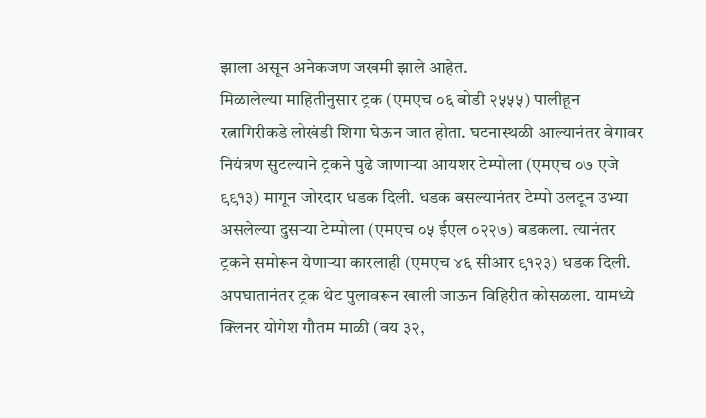झाला असून अनेकजण जखमी झाले आहेत.
मिळालेल्या माहितीनुसार ट्रक (एमएच ०६ बोडी २५५५) पालीहून रत्नागिरीकडे लोखंडी शिगा घेऊन जात होता. घटनास्थळी आल्यानंतर वेगावर नियंत्रण सुटल्याने ट्रकने पुढे जाणाऱ्या आयशर टेम्पोला (एमएच ०७ एजे ९९१३) मागून जोरदार धडक दिली. धडक बसल्यानंतर टेम्पो उलटून उभ्या असलेल्या दुसऱ्या टेम्पोला (एमएच ०५ ईएल ०२२७) बडकला. त्यानंतर ट्रकने समोरून येणाऱ्या कारलाही (एमएच ४६ सीआर ९१२३) धडक दिली. अपघातानंतर ट्रक थेट पुलावरून खाली जाऊन विहिरीत कोसळला. यामध्ये क्लिनर योगेश गौतम माळी (वय ३२,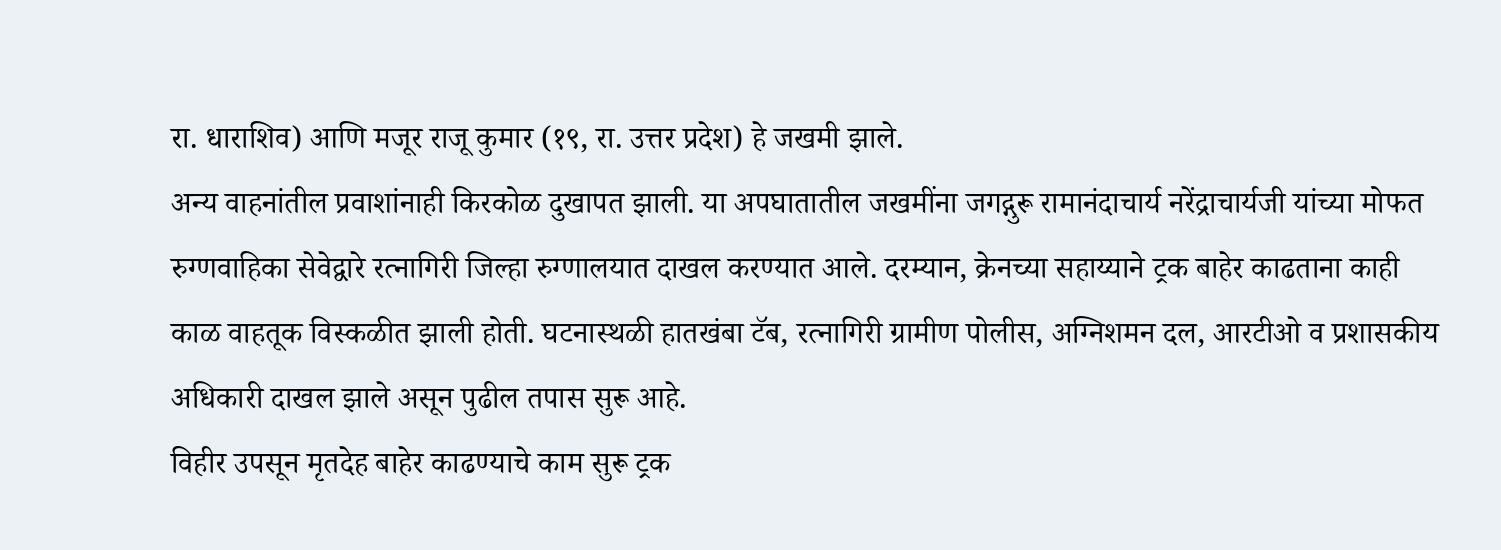रा. धाराशिव) आणि मजूर राजू कुमार (१९, रा. उत्तर प्रदेश) हे जखमी झाले.
अन्य वाहनांतील प्रवाशांनाही किरकोळ दुखापत झाली. या अपघातातील जखमींना जगद्गुरू रामानंदाचार्य नरेंद्राचार्यजी यांच्या मोफत रुग्णवाहिका सेवेद्वारे रत्नागिरी जिल्हा रुग्णालयात दाखल करण्यात आले. दरम्यान, क्रेनच्या सहाय्याने ट्रक बाहेर काढताना काही काळ वाहतूक विस्कळीत झाली होती. घटनास्थळी हातखंबा टॅब, रत्नागिरी ग्रामीण पोलीस, अग्निशमन दल, आरटीओ व प्रशासकीय अधिकारी दाखल झाले असून पुढील तपास सुरू आहे.
विहीर उपसून मृतदेह बाहेर काढण्याचे काम सुरू ट्रक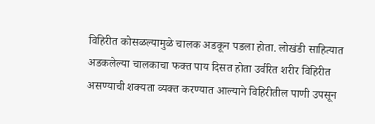विहिरीत कोसळल्यामुळे चालक अडकून पडला होता. लोखंडी साहित्यात अडकलेल्या चालकाचा फक्त पाय दिसत होता उर्वरित शरीर विहिरीत असण्याची शक्यता व्यक्त करण्यात आल्याने विहिरीतील पाणी उपसून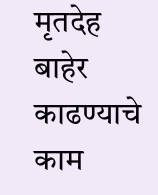मृतदेह बाहेर काढण्याचे काम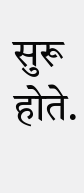सुरू होते.